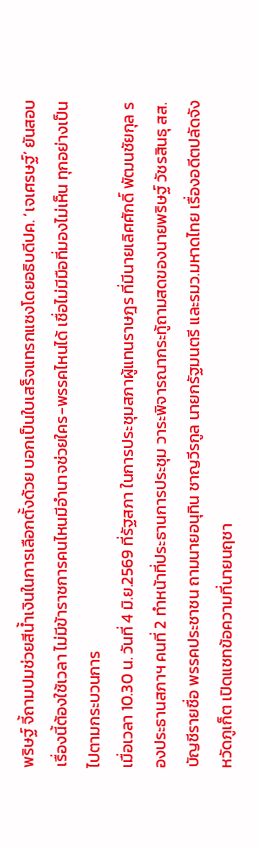พริษฐ์ จี้ถามปมช่วยสีน้ำเงินในการเลือกตั้งด้วย บอกเป็นใบเสร็จแทรกแซงโดยอธิบดีปค. ‘เจเศรษฐ์’ ยันสอบเรื่องนี้ต้องใช้เวลา ไม่มีข้าราชการคนไหนมีอำนาจช่วยใคร-พรรคไหนได้ เชื่อไม่มีมือที่มองไม่เห็น ทุกอย่างเป็นไปตามกระบวนการ
เมื่อเวลา 10.30 น. วันที่ 4 มิ.ย.2569 ที่รัฐสภา ในการประชุมสภาผู้แทนราษฎร ที่มีนายเลิศศักดิ์ พัฒนชัยกุล รองประธานสภาฯ คนที่ 2 ทำหน้าที่ประธานการประชุม วาระพิจารณากระทู้ถามสดของนายพริษฐ์ วัชรสินธุ สส.บัญชีรายชื่อ พรรคประชาชน ถามนายอนุทิน ชาญวีรกูล นายกรัฐมนตรี และรมว.มหาดไทย เรื่องอดีตปลัดจังหวัดภูเก็ต เปิดแชทข้อความที่นายนฤชา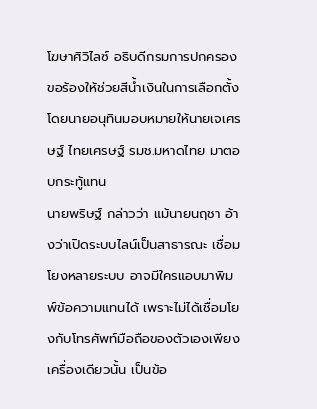โฆษาศิวิไลซ์ อธิบดีกรมการปกครอง ขอร้องให้ช่วยสีน้ำเงินในการเลือกตั้ง
โดยนายอนุทินมอบหมายให้นายเจเศรษฐ์ ไทยเศรษฐ์ รมช.มหาดไทย มาตอบกระทู้แทน
นายพริษฐ์ กล่าวว่า แม้นายนฤชา อ้างว่าเปิดระบบไลน์เป็นสาธารณะ เชื่อมโยงหลายระบบ อาจมีใครแอบมาพิมพ์ข้อความแทนได้ เพราะไม่ได้เชื่อมโยงกับโทรศัพท์มือถือของตัวเองเพียงเครื่องเดียวนั้น เป็นข้อ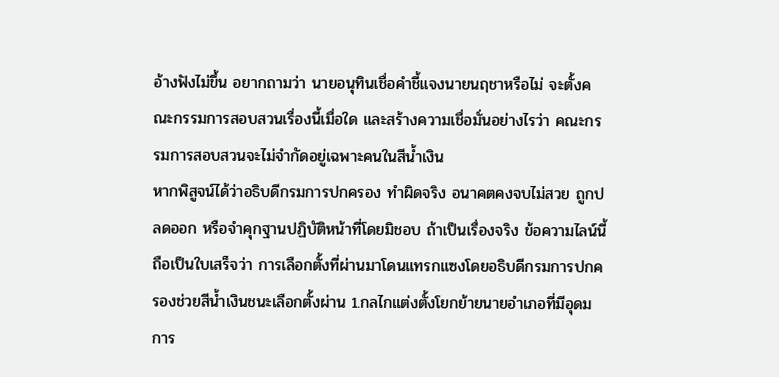อ้างฟังไม่ขึ้น อยากถามว่า นายอนุทินเชื่อคำชี้แจงนายนฤชาหรือไม่ จะตั้งคณะกรรมการสอบสวนเรื่องนี้เมื่อใด และสร้างความเชื่อมั่นอย่างไรว่า คณะกรรมการสอบสวนจะไม่จำกัดอยู่เฉพาะคนในสีน้ำเงิน
หากพิสูจน์ได้ว่าอธิบดีกรมการปกครอง ทำผิดจริง อนาคตคงจบไม่สวย ถูกปลดออก หรือจำคุกฐานปฏิบัติหน้าที่โดยมิชอบ ถ้าเป็นเรื่องจริง ข้อความไลน์นี้ถือเป็นใบเสร็จว่า การเลือกตั้งที่ผ่านมาโดนแทรกแซงโดยอธิบดีกรมการปกครองช่วยสีน้ำเงินชนะเลือกตั้งผ่าน 1.กลไกแต่งตั้งโยกย้ายนายอำเภอที่มีอุดมการ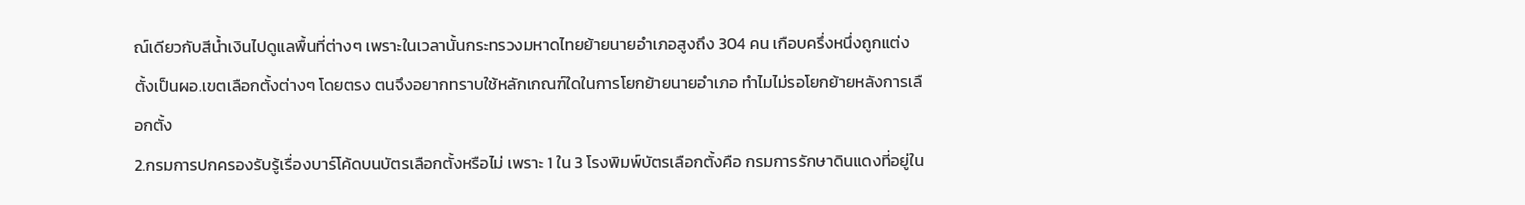ณ์เดียวกับสีน้ำเงินไปดูแลพื้นที่ต่างๆ เพราะในเวลานั้นกระทรวงมหาดไทยย้ายนายอำเภอสูงถึง 304 คน เกือบครึ่งหนึ่งถูกแต่งตั้งเป็นผอ.เขตเลือกตั้งต่างๆ โดยตรง ตนจึงอยากทราบใช้หลักเกณฑ์ใดในการโยกย้ายนายอำเภอ ทำไมไม่รอโยกย้ายหลังการเลือกตั้ง
2.กรมการปกครองรับรู้เรื่องบาร์โค้ดบนบัตรเลือกตั้งหรือไม่ เพราะ 1 ใน 3 โรงพิมพ์บัตรเลือกตั้งคือ กรมการรักษาดินแดงที่อยู่ใน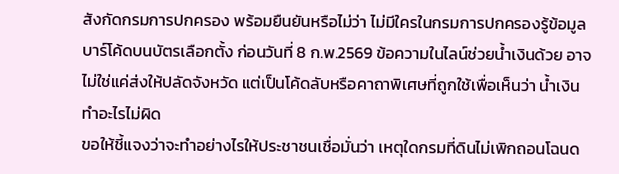สังกัดกรมการปกครอง พร้อมยืนยันหรือไม่ว่า ไม่มีใครในกรมการปกครองรู้ข้อมูลบาร์โค้ดบนบัตรเลือกตั้ง ก่อนวันที่ 8 ก.พ.2569 ข้อความในไลน์ช่วยน้ำเงินด้วย อาจไม่ใช่แค่ส่งให้ปลัดจังหวัด แต่เป็นโค้ดลับหรือคาถาพิเศษที่ถูกใช้เพื่อเห็นว่า น้ำเงินทำอะไรไม่ผิด
ขอให้ชี้แจงว่าจะทำอย่างไรให้ประชาชนเชื่อมั่นว่า เหตุใดกรมที่ดินไม่เพิกถอนโฉนด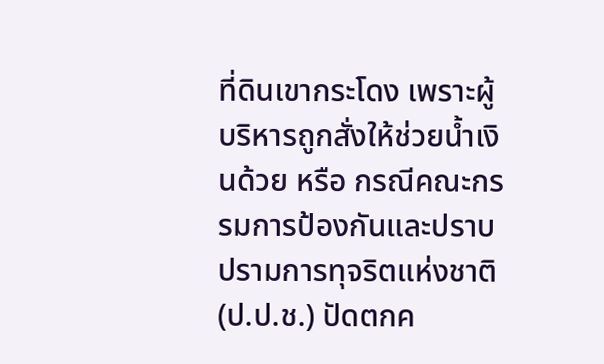ที่ดินเขากระโดง เพราะผู้บริหารถูกสั่งให้ช่วยน้ำเงินด้วย หรือ กรณีคณะกรรมการป้องกันและปราบปรามการทุจริตแห่งชาติ (ป.ป.ช.) ปัดตกค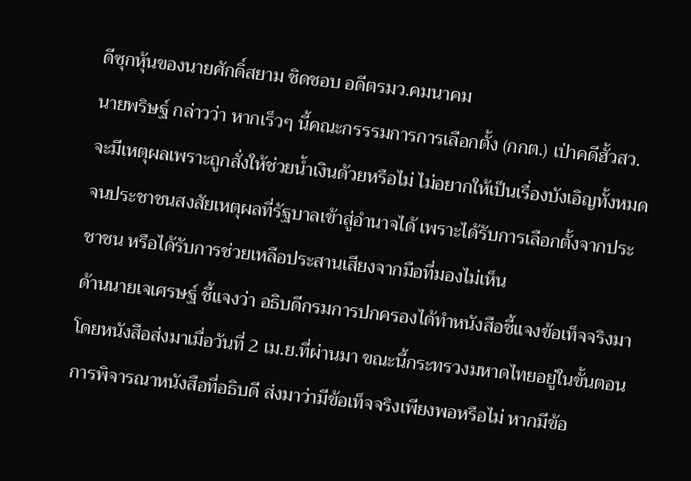ดีซุกหุ้นของนายศักดิ์สยาม ชิดชอบ อดีตรมว.คมนาคม
นายพริษฐ์ กล่าวว่า หากเร็วๆ นี้คณะกรรรมการการเลือกตั้ง (กกต.) เป่าคดีฮั้วสว. จะมีเหตุผลเพราะถูกสั่งให้ช่วยน้ำเงินด้วยหรือไม่ ไม่อยากให้เป็นเรื่องบังเอิญทั้งหมด จนประชาชนสงสัยเหตุผลที่รัฐบาลเข้าสู่อำนาจได้ เพราะได้รับการเลือกตั้งจากประชาชน หรือได้รับการช่วยเหลือประสานเสียงจากมือที่มองไม่เห็น
ด้านนายเจเศรษฐ์ ชี้แจงว่า อธิบดีกรมการปกครองได้ทำหนังสือชี้แจงข้อเท็จจริงมา โดยหนังสือส่งมาเมื่อวันที่ 2 เม.ย.ที่ผ่านมา ขณะนี้กระทรวงมหาดไทยอยู่ในขั้นตอนการพิจารณาหนังสือที่อธิบดี ส่งมาว่ามีข้อเท็จจริงเพียงพอหรือไม่ หากมีข้อ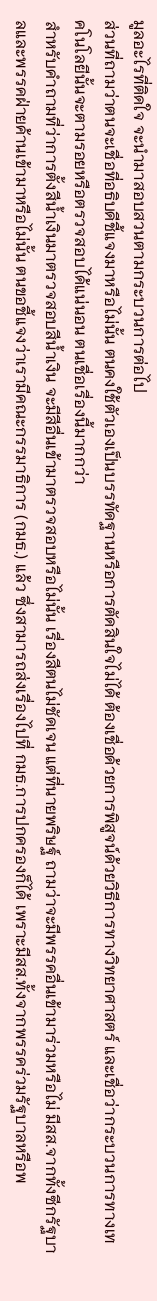มูลอะไรที่ติดใจ จะนำมาสอบสวนตามกระบวนการต่อไป
ส่วนที่ถามว่าตนจะเชื่อที่อธิบดีชี้แจงมาหรือไม่นั้น ตนคงใช้ตัวเองเป็นบรรทัดฐานหรือการตัดสินใจไม่ได้ ต้องเชื่อด้วยการพิสูจน์ด้วยวิธีการทางวิทยาศาสตร์ และเชื่อว่ากระบวนการทางเทคโนโลยีนั้นจะตามรอยหรือตรวจสอบได้แน่นอน ตนเชื่อเรื่องนี้มากกว่า
สำหรับคำถามที่ว่าการตั้งสีน้ำเงินมาตรวจสอบสีน้ำเงิน จะมีสีอื่นเข้ามาตรวจสอบหรือไม่นั้น เรื่องสีตนไม่ชัดเจน แต่ที่นายพริษฐ์ ถามว่าจะมีพรรคอื่นเข้ามาร่วมหรือไม่ มีสส.จากทั้งซีกรัฐบาลและพรรคฝ่ายค้านเข้ามาหรือไม่นั้น ตนขอชี้แจงว่าเรามีคณะกรรมาธิการ (กมธ.) แล้ว ซึ่งสามารถส่งเรื่องไปที่ กมธ.การปกครองก็ได้ เพราะมีสส.ทั้งจากพรรคร่วมรัฐบาลหรือพ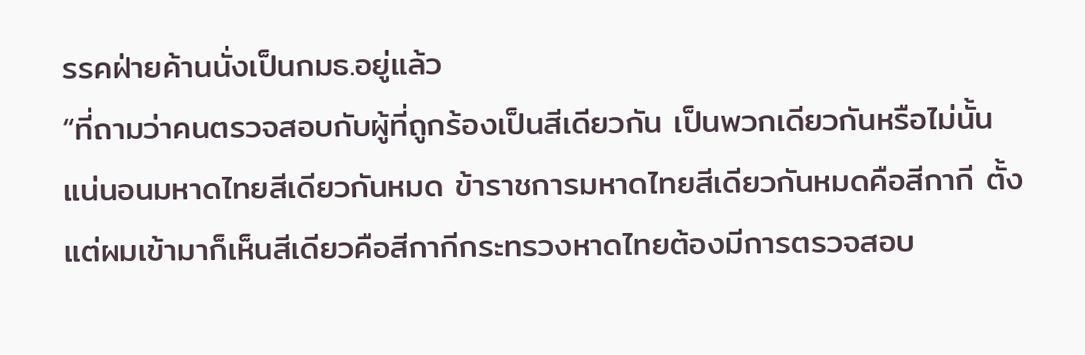รรคฝ่ายค้านนั่งเป็นกมธ.อยู่แล้ว
“ที่ถามว่าคนตรวจสอบกับผู้ที่ถูกร้องเป็นสีเดียวกัน เป็นพวกเดียวกันหรือไม่นั้น แน่นอนมหาดไทยสีเดียวกันหมด ข้าราชการมหาดไทยสีเดียวกันหมดคือสีกากี ตั้งแต่ผมเข้ามาก็เห็นสีเดียวคือสีกากีกระทรวงหาดไทยต้องมีการตรวจสอบ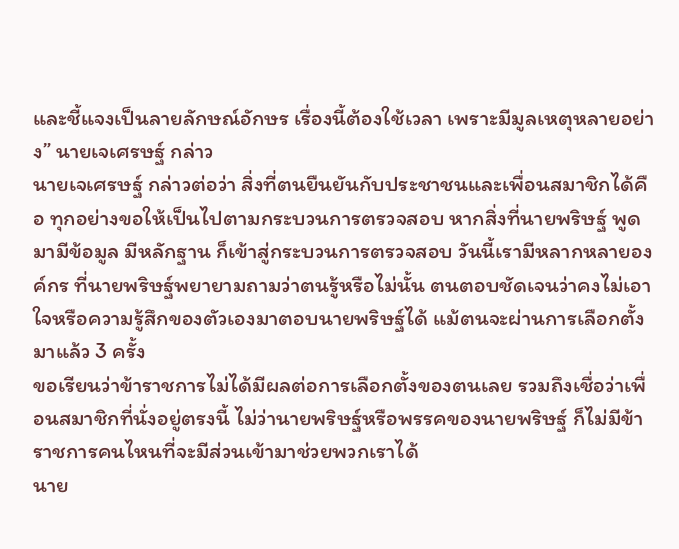และชี้แจงเป็นลายลักษณ์อักษร เรื่องนี้ต้องใช้เวลา เพราะมีมูลเหตุหลายอย่าง” นายเจเศรษฐ์ กล่าว
นายเจเศรษฐ์ กล่าวต่อว่า สิ่งที่ตนยืนยันกับประชาชนและเพื่อนสมาชิกได้คือ ทุกอย่างขอให้เป็นไปตามกระบวนการตรวจสอบ หากสิ่งที่นายพริษฐ์ พูดมามีข้อมูล มีหลักฐาน ก็เข้าสู่กระบวนการตรวจสอบ วันนี้เรามีหลากหลายองค์กร ที่นายพริษฐ์พยายามถามว่าตนรู้หรือไม่นั้น ตนตอบชัดเจนว่าคงไม่เอาใจหรือความรู้สึกของตัวเองมาตอบนายพริษฐ์ได้ แม้ตนจะผ่านการเลือกตั้งมาแล้ว 3 ครั้ง
ขอเรียนว่าข้าราชการไม่ได้มีผลต่อการเลือกตั้งของตนเลย รวมถึงเชื่อว่าเพื่อนสมาชิกที่นั่งอยู่ตรงนี้ ไม่ว่านายพริษฐ์หรือพรรคของนายพริษฐ์ ก็ไม่มีข้าราชการคนไหนที่จะมีส่วนเข้ามาช่วยพวกเราได้
นาย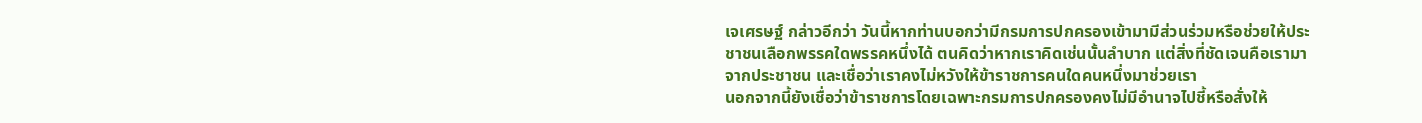เจเศรษฐ์ กล่าวอีกว่า วันนี้หากท่านบอกว่ามีกรมการปกครองเข้ามามีส่วนร่วมหรือช่วยให้ประชาชนเลือกพรรคใดพรรคหนึ่งได้ ตนคิดว่าหากเราคิดเช่นนั้นลำบาก แต่สิ่งที่ชัดเจนคือเรามาจากประชาชน และเชื่อว่าเราคงไม่หวังให้ข้าราชการคนใดคนหนึ่งมาช่วยเรา
นอกจากนี้ยังเชื่อว่าข้าราชการโดยเฉพาะกรมการปกครองคงไม่มีอำนาจไปชี้หรือสั่งให้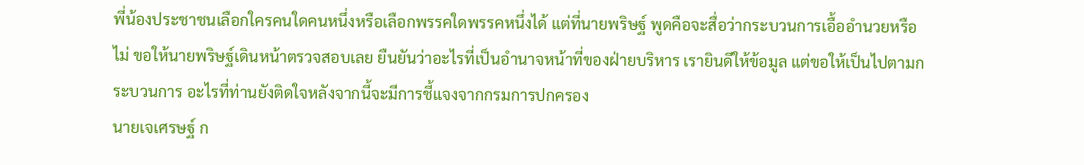พี่น้องประชาชนเลือกใครคนใดคนหนึ่งหรือเลือกพรรคใดพรรคหนึ่งได้ แต่ที่นายพริษฐ์ พูดคือจะสื่อว่ากระบวนการเอื้ออำนวยหรือไม่ ขอให้นายพริษฐ์เดินหน้าตรวจสอบเลย ยืนยันว่าอะไรที่เป็นอำนาจหน้าที่ของฝ่ายบริหาร เรายินดีให้ข้อมูล แต่ขอให้เป็นไปตามกระบวนการ อะไรที่ท่านยังติดใจหลังจากนี้จะมีการชี้แจงจากกรมการปกครอง
นายเจเศรษฐ์ ก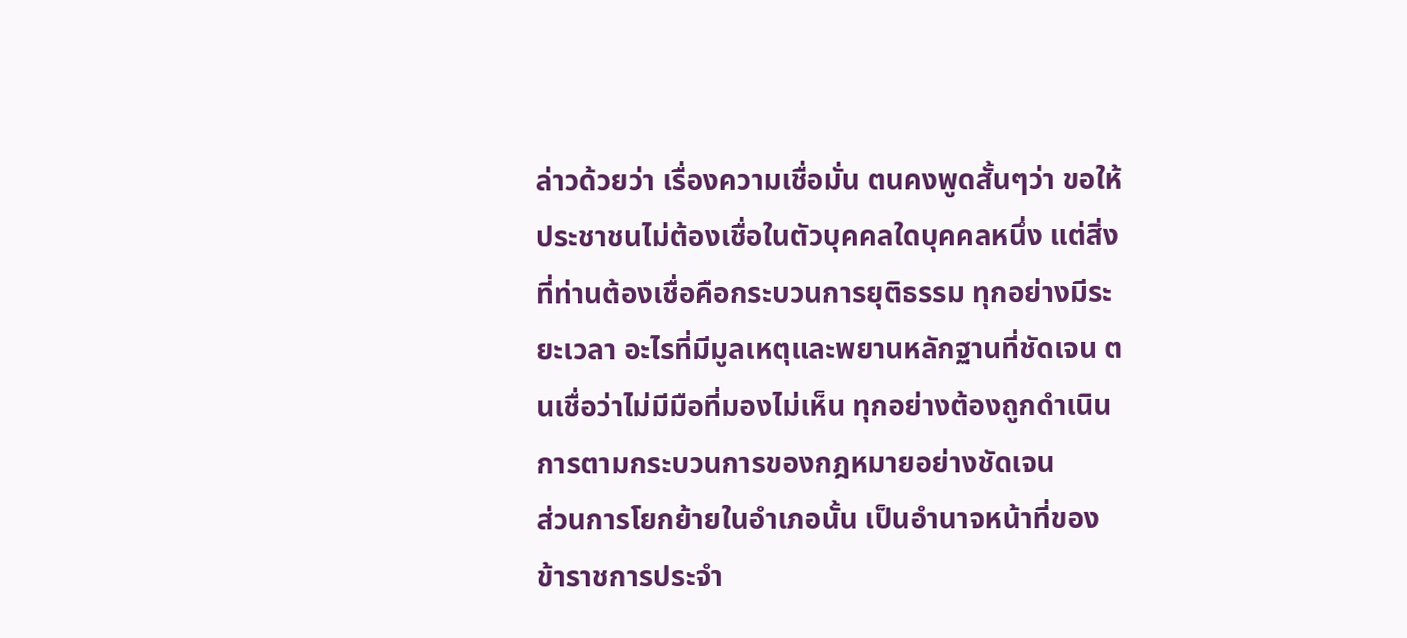ล่าวด้วยว่า เรื่องความเชื่อมั่น ตนคงพูดสั้นๆว่า ขอให้ประชาชนไม่ต้องเชื่อในตัวบุคคลใดบุคคลหนึ่ง แต่สิ่งที่ท่านต้องเชื่อคือกระบวนการยุติธรรม ทุกอย่างมีระยะเวลา อะไรที่มีมูลเหตุและพยานหลักฐานที่ชัดเจน ตนเชื่อว่าไม่มีมือที่มองไม่เห็น ทุกอย่างต้องถูกดำเนินการตามกระบวนการของกฎหมายอย่างชัดเจน
ส่วนการโยกย้ายในอำเภอนั้น เป็นอำนาจหน้าที่ของข้าราชการประจำ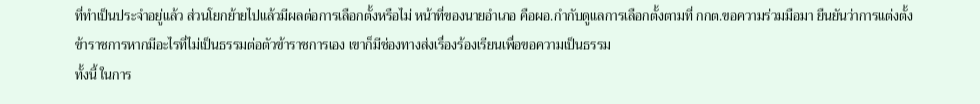ที่ทำเป็นประจำอยู่แล้ว ส่วนโยกย้ายไปแล้วมีผลต่อการเลือกตั้งหรือไม่ หน้าที่ของนายอำเภอ คือผอ.กำกับดูแลการเลือกตั้งตามที่ กกต.ขอความร่วมมือมา ยืนยันว่าการแต่งตั้งข้าราชการหากมีอะไรที่ไม่เป็นธรรมต่อตัวข้าราชการเอง เขาก็มีช่องทางส่งเรื่องร้องเรียนเพื่อขอความเป็นธรรม
ทั้งนี้ ในการ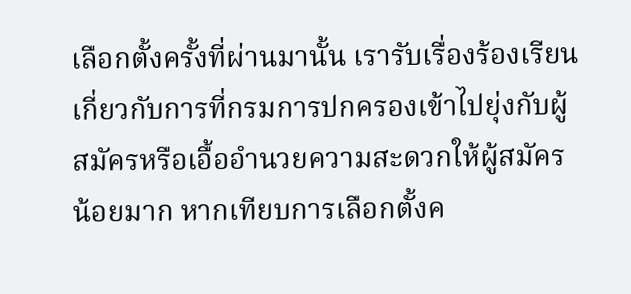เลือกตั้งครั้งที่ผ่านมานั้น เรารับเรื่องร้องเรียนเกี่ยวกับการที่กรมการปกครองเข้าไปยุ่งกับผู้สมัครหรือเอื้ออำนวยความสะดวกให้ผู้สมัครน้อยมาก หากเทียบการเลือกตั้งค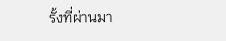รั้งที่ผ่านมา